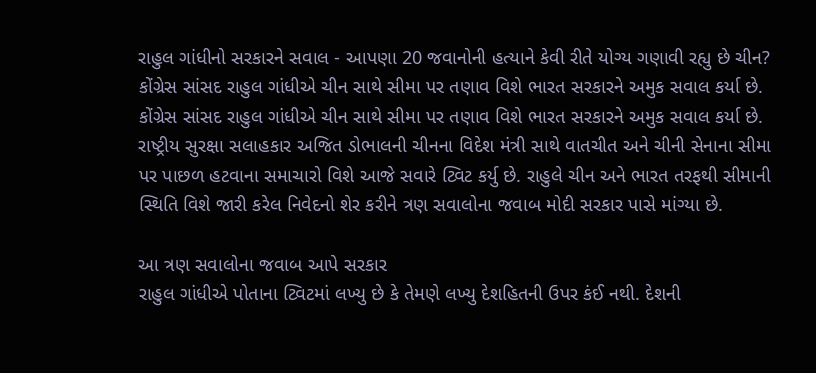રાહુલ ગાંધીનો સરકારને સવાલ - આપણા 20 જવાનોની હત્યાને કેવી રીતે યોગ્ય ગણાવી રહ્યુ છે ચીન?
કોંગ્રેસ સાંસદ રાહુલ ગાંધીએ ચીન સાથે સીમા પર તણાવ વિશે ભારત સરકારને અમુક સવાલ કર્યા છે.
કોંગ્રેસ સાંસદ રાહુલ ગાંધીએ ચીન સાથે સીમા પર તણાવ વિશે ભારત સરકારને અમુક સવાલ કર્યા છે. રાષ્ટ્રીય સુરક્ષા સલાહકાર અજિત ડોભાલની ચીનના વિદેશ મંત્રી સાથે વાતચીત અને ચીની સેનાના સીમા પર પાછળ હટવાના સમાચારો વિશે આજે સવારે ટ્વિટ કર્યુ છે. રાહુલે ચીન અને ભારત તરફથી સીમાની સ્થિતિ વિશે જારી કરેલ નિવેદનો શેર કરીને ત્રણ સવાલોના જવાબ મોદી સરકાર પાસે માંગ્યા છે.

આ ત્રણ સવાલોના જવાબ આપે સરકાર
રાહુલ ગાંધીએ પોતાના ટ્વિટમાં લખ્યુ છે કે તેમણે લખ્યુ દેશહિતની ઉપર કંઈ નથી. દેશની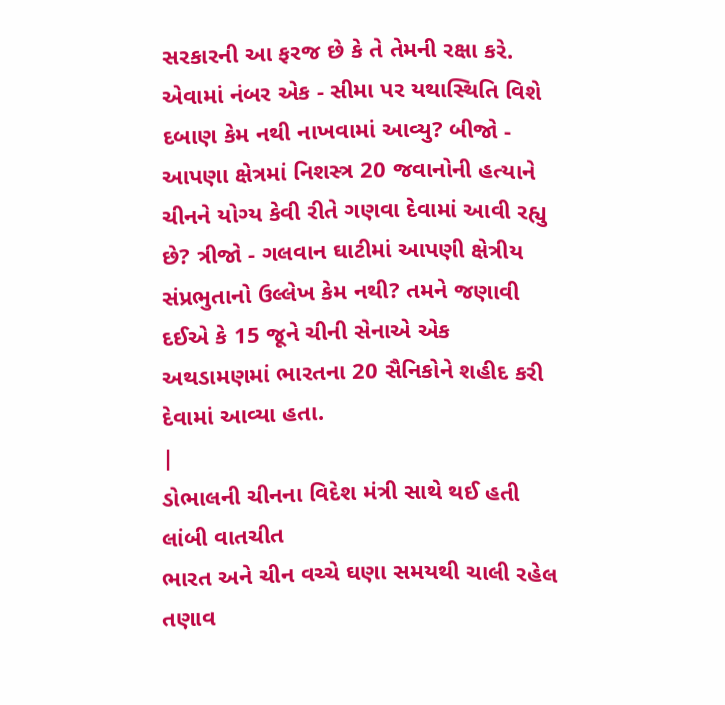સરકારની આ ફરજ છે કે તે તેમની રક્ષા કરે. એવામાં નંબર એક - સીમા પર યથાસ્થિતિ વિશે દબાણ કેમ નથી નાખવામાં આવ્યુ? બીજો - આપણા ક્ષેત્રમાં નિશસ્ત્ર 20 જવાનોની હત્યાને ચીનને યોગ્ય કેવી રીતે ગણવા દેવામાં આવી રહ્યુ છે? ત્રીજો - ગલવાન ઘાટીમાં આપણી ક્ષેત્રીય સંપ્રભુતાનો ઉલ્લેખ કેમ નથી? તમને જણાવી દઈએ કે 15 જૂને ચીની સેનાએ એક અથડામણમાં ભારતના 20 સૈનિકોને શહીદ કરી દેવામાં આવ્યા હતા.
|
ડોભાલની ચીનના વિદેશ મંત્રી સાથે થઈ હતી લાંબી વાતચીત
ભારત અને ચીન વચ્ચે ઘણા સમયથી ચાલી રહેલ તણાવ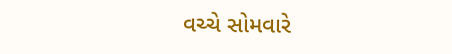વચ્ચે સોમવારે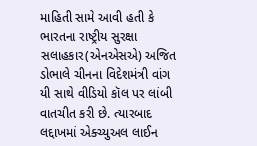માહિતી સામે આવી હતી કે ભારતના રાષ્ટ્રીય સુરક્ષા સલાહકાર(એનએસએ) અજિત ડોભાલે ચીનના વિદેશમંત્રી વાંગ યી સાથે વીડિયો કૉલ પર લાંબી વાતચીત કરી છે. ત્યારબાદ લદ્દાખમાં એક્ચ્યુઅલ લાઈન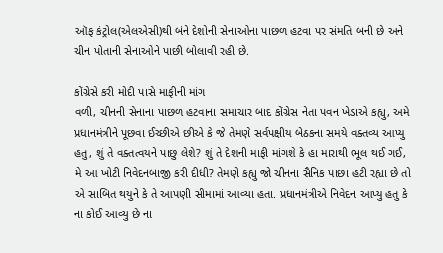ઑફ કંટ્રોલ(એલએસી)થી બંને દેશોની સેનાઓના પાછળ હટવા પર સંમતિ બની છે અને ચીન પોતાની સેનાઓને પાછી બોલાવી રહી છે.

કોંગ્રેસે કરી મોદી પાસે માફીની માંગ
વળી, ચીનની સેનાના પાછળ હટવાના સમાચાર બાદ કોંગ્રેસ નેતા પવન ખેડાએ કહ્યુ, અમે પ્રધાનમંત્રીને પૂછવા ઈચ્છીએ છીએ કે જે તેમણે સર્વપક્ષીય બેઠકના સમયે વક્તવ્ય આપ્યુ હતુ, શું તે વક્તત્વયને પાછુ લેશે? શું તે દેશની માફી માંગશે કે હા મારાથી ભૂલ થઈ ગઈ, મે આ ખોટી નિવેદનબાજી કરી દીધી? તેમણે કહ્યુ જો ચીનના સૈનિક પાછા હટી રહ્યા છે તો એ સાબિત થયુને કે તે આપણી સીમામાં આવ્યા હતા. પ્રધાનમંત્રીએ નિવેદન આપ્યુ હતુ કે ના કોઈ આવ્યુ છે ના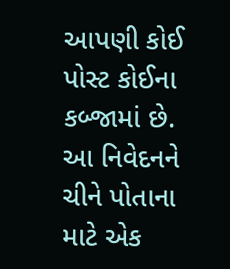આપણી કોઈ પોસ્ટ કોઈના કબ્જામાં છે. આ નિવેદનને ચીને પોતાના માટે એક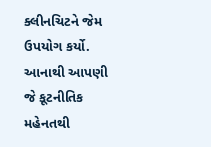ક્લીનચિટને જેમ ઉપયોગ કર્યો. આનાથી આપણી જે કૂટનીતિક મહેનતથી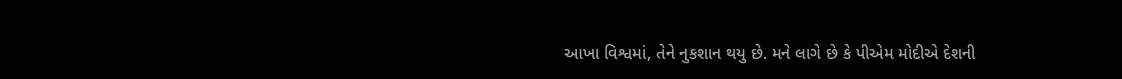આખા વિશ્વમાં, તેને નુકશાન થયુ છે. મને લાગે છે કે પીએમ મોદીએ દેશની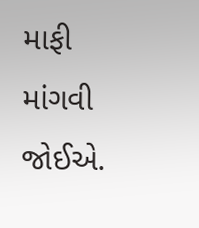માફી માંગવી જોઈએ.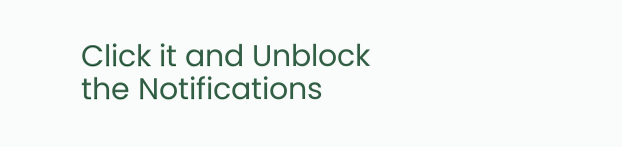Click it and Unblock the Notifications